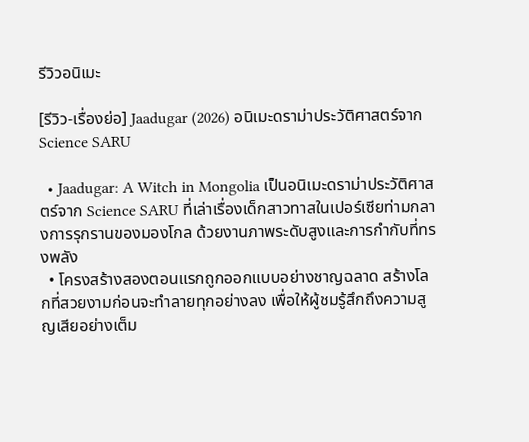รีวิวอนิเมะ

[รีวิว-เรื่องย่อ] Jaadugar (2026) อนิเมะดราม่าประวัติศาสตร์จาก Science SARU

  • Jaadugar: A Witch in Mongolia เป็นอนิเมะดราม่าประวัติศาสตร์จาก Science SARU ที่เล่าเรื่องเด็กสาวทาสในเปอร์เซียท่ามกลางการรุกรานของมองโกล ด้วยงานภาพระดับสูงและการกำกับที่ทรงพลัง
  • โครงสร้างสองตอนแรกถูกออกแบบอย่างชาญฉลาด สร้างโลกที่สวยงามก่อนจะทำลายทุกอย่างลง เพื่อให้ผู้ชมรู้สึกถึงความสูญเสียอย่างเต็ม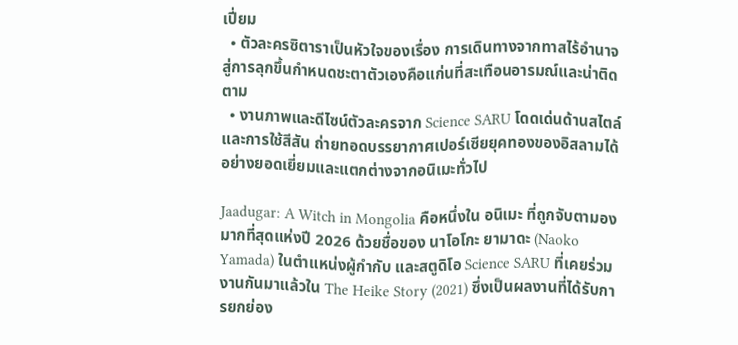เปี่ยม
  • ตัวละครซิตาราเป็นหัวใจของเรื่อง การเดินทางจากทาสไร้อำนาจสู่การลุกขึ้นกำหนดชะตาตัวเองคือแก่นที่สะเทือนอารมณ์และน่าติดตาม
  • งานภาพและดีไซน์ตัวละครจาก Science SARU โดดเด่นด้านสไตล์และการใช้สีสัน ถ่ายทอดบรรยากาศเปอร์เซียยุคทองของอิสลามได้อย่างยอดเยี่ยมและแตกต่างจากอนิเมะทั่วไป

Jaadugar: A Witch in Mongolia คือหนึ่งใน อนิเมะ ที่ถูกจับตามองมากที่สุดแห่งปี 2026 ด้วยชื่อของ นาโอโกะ ยามาดะ (Naoko Yamada) ในตำแหน่งผู้กำกับ และสตูดิโอ Science SARU ที่เคยร่วมงานกันมาแล้วใน The Heike Story (2021) ซึ่งเป็นผลงานที่ได้รับการยกย่อง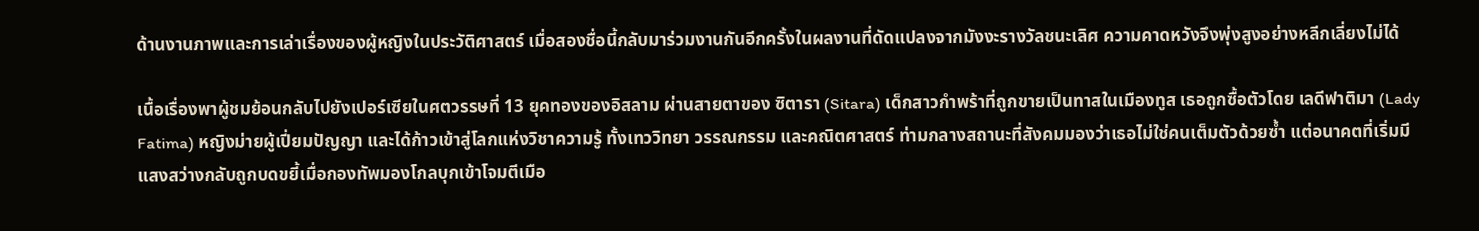ด้านงานภาพและการเล่าเรื่องของผู้หญิงในประวัติศาสตร์ เมื่อสองชื่อนี้กลับมาร่วมงานกันอีกครั้งในผลงานที่ดัดแปลงจากมังงะรางวัลชนะเลิศ ความคาดหวังจึงพุ่งสูงอย่างหลีกเลี่ยงไม่ได้

เนื้อเรื่องพาผู้ชมย้อนกลับไปยังเปอร์เซียในศตวรรษที่ 13 ยุคทองของอิสลาม ผ่านสายตาของ ซิตารา (Sitara) เด็กสาวกำพร้าที่ถูกขายเป็นทาสในเมืองทูส เธอถูกซื้อตัวโดย เลดีฟาติมา (Lady Fatima) หญิงม่ายผู้เปี่ยมปัญญา และได้ก้าวเข้าสู่โลกแห่งวิชาความรู้ ทั้งเทววิทยา วรรณกรรม และคณิตศาสตร์ ท่ามกลางสถานะที่สังคมมองว่าเธอไม่ใช่คนเต็มตัวด้วยซ้ำ แต่อนาคตที่เริ่มมีแสงสว่างกลับถูกบดขยี้เมื่อกองทัพมองโกลบุกเข้าโจมตีเมือ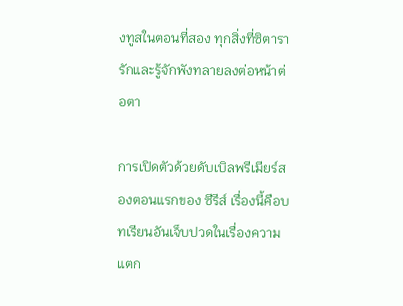งทูสในตอนที่สอง ทุกสิ่งที่ซิตารารักและรู้จักพังทลายลงต่อหน้าต่อตา

การเปิดตัวด้วยดับเบิลพรีเมียร์สองตอนแรกของ ซีรีส์ เรื่องนี้คือบทเรียนอันเจ็บปวดในเรื่องความแตก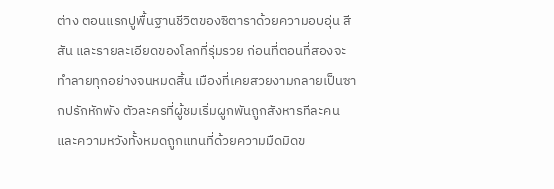ต่าง ตอนแรกปูพื้นฐานชีวิตของซิตาราด้วยความอบอุ่น สีสัน และรายละเอียดของโลกที่รุ่มรวย ก่อนที่ตอนที่สองจะทำลายทุกอย่างจนหมดสิ้น เมืองที่เคยสวยงามกลายเป็นซากปรักหักพัง ตัวละครที่ผู้ชมเริ่มผูกพันถูกสังหารทีละคน และความหวังทั้งหมดถูกแทนที่ด้วยความมืดมิดข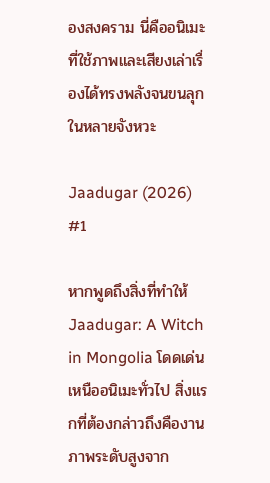องสงคราม นี่คืออนิเมะที่ใช้ภาพและเสียงเล่าเรื่องได้ทรงพลังจนขนลุกในหลายจังหวะ

Jaadugar (2026) #1

หากพูดถึงสิ่งที่ทำให้ Jaadugar: A Witch in Mongolia โดดเด่นเหนืออนิเมะทั่วไป สิ่งแรกที่ต้องกล่าวถึงคืองานภาพระดับสูงจาก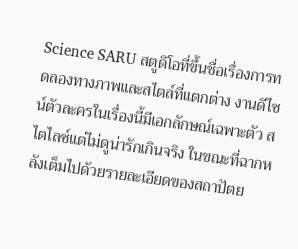Science SARU สตูดิโอที่ขึ้นชื่อเรื่องการทดลองทางภาพและสไตล์ที่แตกต่าง งานดีไซน์ตัวละครในเรื่องนี้มีเอกลักษณ์เฉพาะตัว สไตไลซ์แต่ไม่ดูน่ารักเกินจริง ในขณะที่ฉากหลังเต็มไปด้วยรายละเอียดของสถาปัตย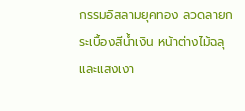กรรมอิสลามยุคทอง ลวดลายกระเบื้องสีน้ำเงิน หน้าต่างไม้ฉลุ และแสงเงา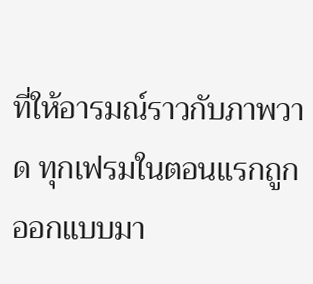ที่ให้อารมณ์ราวกับภาพวาด ทุกเฟรมในตอนแรกถูกออกแบบมา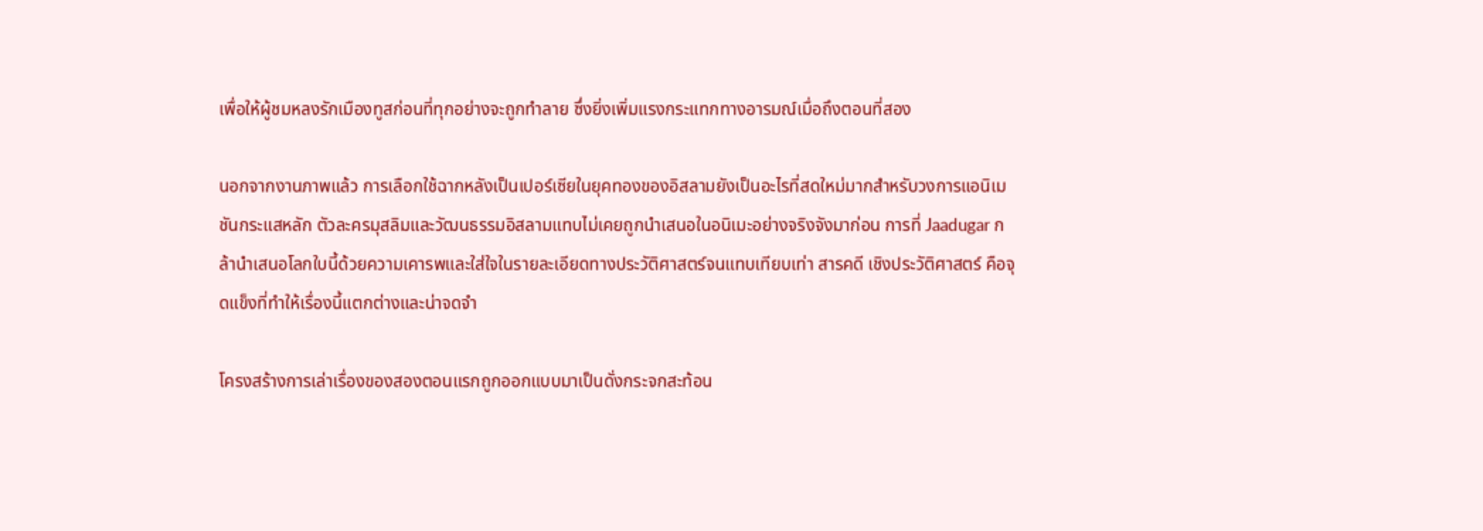เพื่อให้ผู้ชมหลงรักเมืองทูสก่อนที่ทุกอย่างจะถูกทำลาย ซึ่งยิ่งเพิ่มแรงกระแทกทางอารมณ์เมื่อถึงตอนที่สอง

นอกจากงานภาพแล้ว การเลือกใช้ฉากหลังเป็นเปอร์เซียในยุคทองของอิสลามยังเป็นอะไรที่สดใหม่มากสำหรับวงการแอนิเมชันกระแสหลัก ตัวละครมุสลิมและวัฒนธรรมอิสลามแทบไม่เคยถูกนำเสนอในอนิเมะอย่างจริงจังมาก่อน การที่ Jaadugar กล้านำเสนอโลกใบนี้ด้วยความเคารพและใส่ใจในรายละเอียดทางประวัติศาสตร์จนแทบเทียบเท่า สารคดี เชิงประวัติศาสตร์ คือจุดแข็งที่ทำให้เรื่องนี้แตกต่างและน่าจดจำ

โครงสร้างการเล่าเรื่องของสองตอนแรกถูกออกแบบมาเป็นดั่งกระจกสะท้อน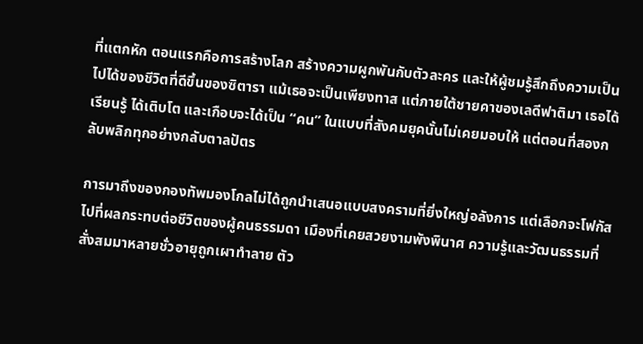ที่แตกหัก ตอนแรกคือการสร้างโลก สร้างความผูกพันกับตัวละคร และให้ผู้ชมรู้สึกถึงความเป็นไปได้ของชีวิตที่ดีขึ้นของซิตารา แม้เธอจะเป็นเพียงทาส แต่ภายใต้ชายคาของเลดีฟาติมา เธอได้เรียนรู้ ได้เติบโต และเกือบจะได้เป็น “คน” ในแบบที่สังคมยุคนั้นไม่เคยมอบให้ แต่ตอนที่สองกลับพลิกทุกอย่างกลับตาลปัตร

การมาถึงของกองทัพมองโกลไม่ได้ถูกนำเสนอแบบสงครามที่ยิ่งใหญ่อลังการ แต่เลือกจะโฟกัสไปที่ผลกระทบต่อชีวิตของผู้คนธรรมดา เมืองที่เคยสวยงามพังพินาศ ความรู้และวัฒนธรรมที่สั่งสมมาหลายชั่วอายุถูกเผาทำลาย ตัว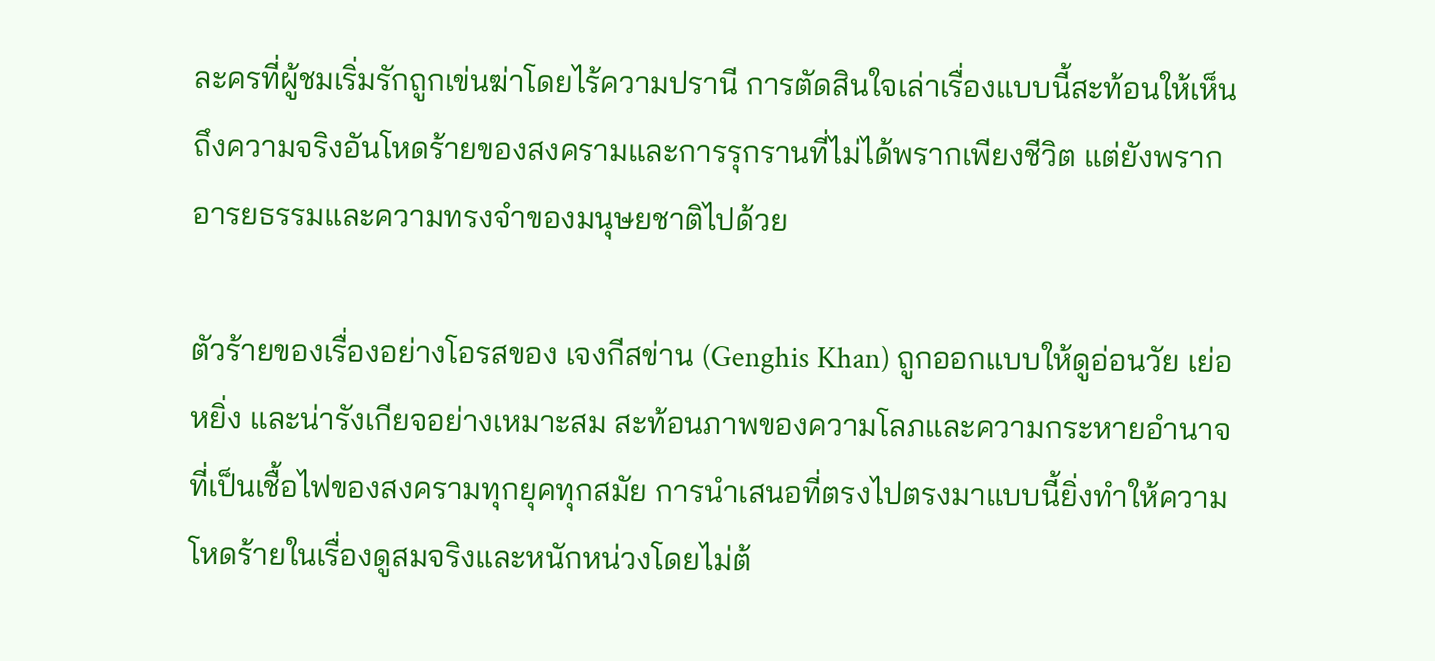ละครที่ผู้ชมเริ่มรักถูกเข่นฆ่าโดยไร้ความปรานี การตัดสินใจเล่าเรื่องแบบนี้สะท้อนให้เห็นถึงความจริงอันโหดร้ายของสงครามและการรุกรานที่ไม่ได้พรากเพียงชีวิต แต่ยังพรากอารยธรรมและความทรงจำของมนุษยชาติไปด้วย

ตัวร้ายของเรื่องอย่างโอรสของ เจงกีสข่าน (Genghis Khan) ถูกออกแบบให้ดูอ่อนวัย เย่อหยิ่ง และน่ารังเกียจอย่างเหมาะสม สะท้อนภาพของความโลภและความกระหายอำนาจที่เป็นเชื้อไฟของสงครามทุกยุคทุกสมัย การนำเสนอที่ตรงไปตรงมาแบบนี้ยิ่งทำให้ความโหดร้ายในเรื่องดูสมจริงและหนักหน่วงโดยไม่ต้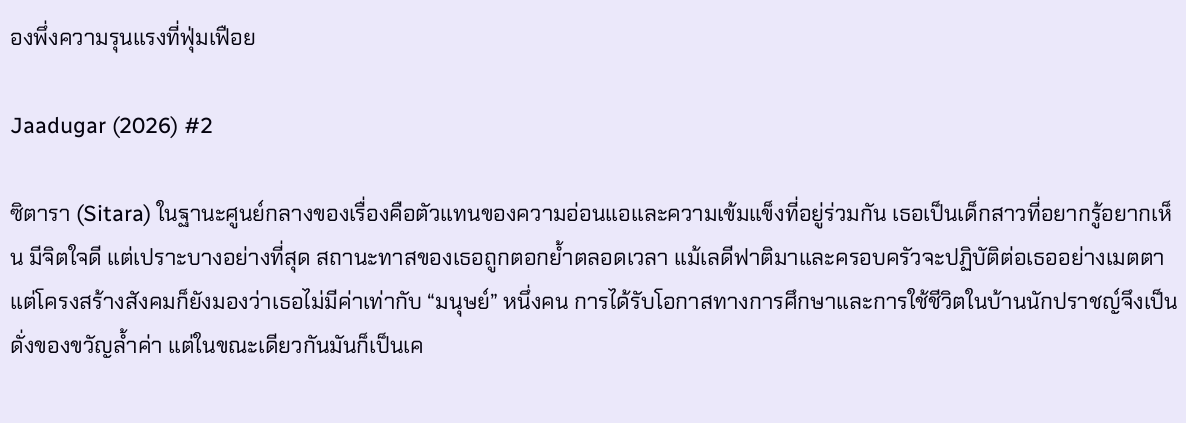องพึ่งความรุนแรงที่ฟุ่มเฟือย

Jaadugar (2026) #2

ซิตารา (Sitara) ในฐานะศูนย์กลางของเรื่องคือตัวแทนของความอ่อนแอและความเข้มแข็งที่อยู่ร่วมกัน เธอเป็นเด็กสาวที่อยากรู้อยากเห็น มีจิตใจดี แต่เปราะบางอย่างที่สุด สถานะทาสของเธอถูกตอกย้ำตลอดเวลา แม้เลดีฟาติมาและครอบครัวจะปฏิบัติต่อเธออย่างเมตตา แต่โครงสร้างสังคมก็ยังมองว่าเธอไม่มีค่าเท่ากับ “มนุษย์” หนึ่งคน การได้รับโอกาสทางการศึกษาและการใช้ชีวิตในบ้านนักปราชญ์จึงเป็นดั่งของขวัญล้ำค่า แต่ในขณะเดียวกันมันก็เป็นเค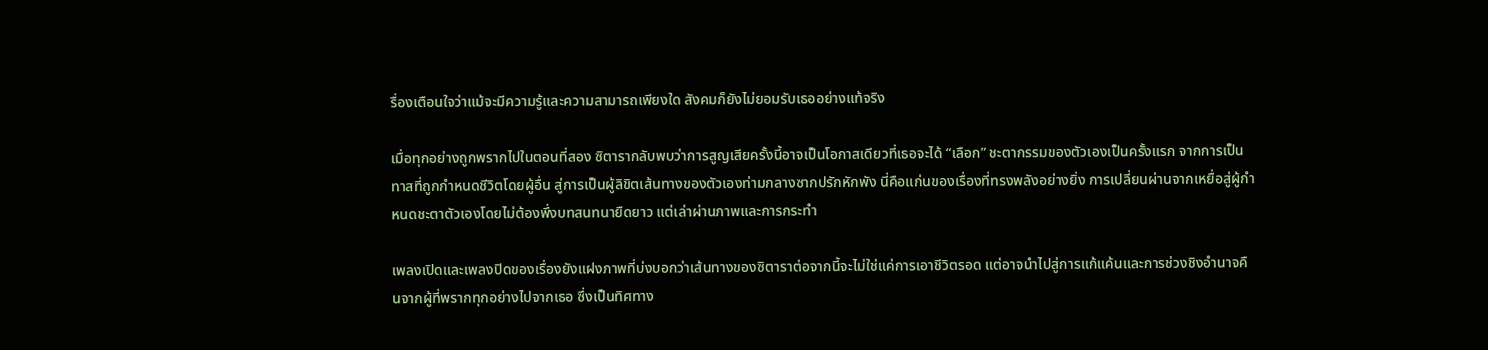รื่องเตือนใจว่าแม้จะมีความรู้และความสามารถเพียงใด สังคมก็ยังไม่ยอมรับเธออย่างแท้จริง

เมื่อทุกอย่างถูกพรากไปในตอนที่สอง ซิตารากลับพบว่าการสูญเสียครั้งนี้อาจเป็นโอกาสเดียวที่เธอจะได้ “เลือก” ชะตากรรมของตัวเองเป็นครั้งแรก จากการเป็นทาสที่ถูกกำหนดชีวิตโดยผู้อื่น สู่การเป็นผู้ลิขิตเส้นทางของตัวเองท่ามกลางซากปรักหักพัง นี่คือแก่นของเรื่องที่ทรงพลังอย่างยิ่ง การเปลี่ยนผ่านจากเหยื่อสู่ผู้กำหนดชะตาตัวเองโดยไม่ต้องพึ่งบทสนทนายืดยาว แต่เล่าผ่านภาพและการกระทำ

เพลงเปิดและเพลงปิดของเรื่องยังแฝงภาพที่บ่งบอกว่าเส้นทางของซิตาราต่อจากนี้จะไม่ใช่แค่การเอาชีวิตรอด แต่อาจนำไปสู่การแก้แค้นและการช่วงชิงอำนาจคืนจากผู้ที่พรากทุกอย่างไปจากเธอ ซึ่งเป็นทิศทาง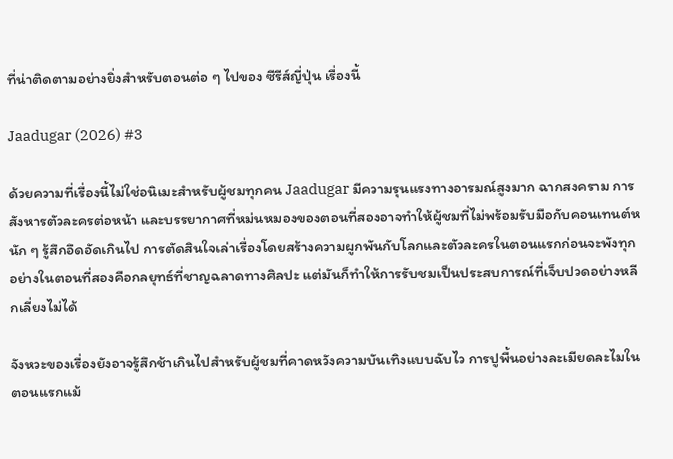ที่น่าติดตามอย่างยิ่งสำหรับตอนต่อ ๆ ไปของ ซีรีส์ญี่ปุ่น เรื่องนี้

Jaadugar (2026) #3

ด้วยความที่เรื่องนี้ไม่ใช่อนิเมะสำหรับผู้ชมทุกคน Jaadugar มีความรุนแรงทางอารมณ์สูงมาก ฉากสงคราม การสังหารตัวละครต่อหน้า และบรรยากาศที่หม่นหมองของตอนที่สองอาจทำให้ผู้ชมที่ไม่พร้อมรับมือกับคอนเทนต์หนัก ๆ รู้สึกอึดอัดเกินไป การตัดสินใจเล่าเรื่องโดยสร้างความผูกพันกับโลกและตัวละครในตอนแรกก่อนจะพังทุกอย่างในตอนที่สองคือกลยุทธ์ที่ชาญฉลาดทางศิลปะ แต่มันก็ทำให้การรับชมเป็นประสบการณ์ที่เจ็บปวดอย่างหลีกเลี่ยงไม่ได้

จังหวะของเรื่องยังอาจรู้สึกช้าเกินไปสำหรับผู้ชมที่คาดหวังความบันเทิงแบบฉับไว การปูพื้นอย่างละเมียดละไมในตอนแรกแม้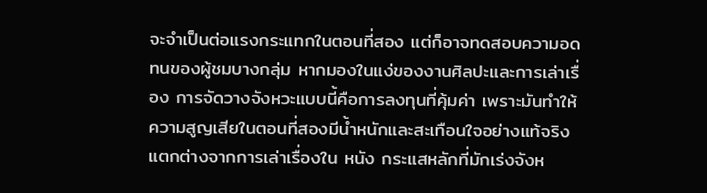จะจำเป็นต่อแรงกระแทกในตอนที่สอง แต่ก็อาจทดสอบความอดทนของผู้ชมบางกลุ่ม หากมองในแง่ของงานศิลปะและการเล่าเรื่อง การจัดวางจังหวะแบบนี้คือการลงทุนที่คุ้มค่า เพราะมันทำให้ความสูญเสียในตอนที่สองมีน้ำหนักและสะเทือนใจอย่างแท้จริง แตกต่างจากการเล่าเรื่องใน หนัง กระแสหลักที่มักเร่งจังห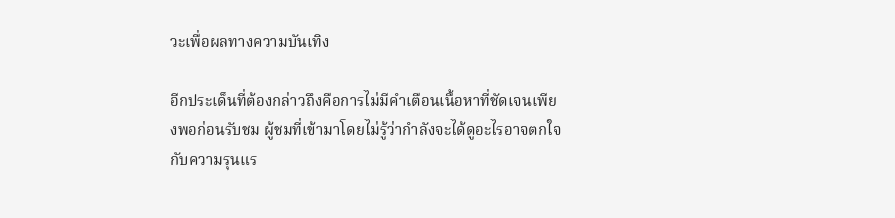วะเพื่อผลทางความบันเทิง

อีกประเด็นที่ต้องกล่าวถึงคือการไม่มีคำเตือนเนื้อหาที่ชัดเจนเพียงพอก่อนรับชม ผู้ชมที่เข้ามาโดยไม่รู้ว่ากำลังจะได้ดูอะไรอาจตกใจกับความรุนแร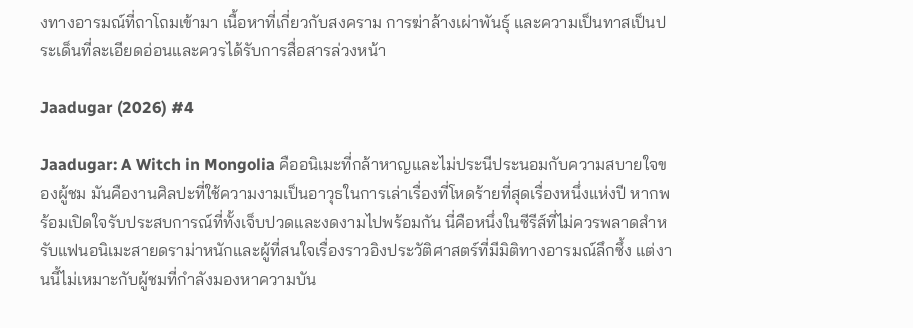งทางอารมณ์ที่ถาโถมเข้ามา เนื้อหาที่เกี่ยวกับสงคราม การฆ่าล้างเผ่าพันธุ์ และความเป็นทาสเป็นประเด็นที่ละเอียดอ่อนและควรได้รับการสื่อสารล่วงหน้า

Jaadugar (2026) #4

Jaadugar: A Witch in Mongolia คืออนิเมะที่กล้าหาญและไม่ประนีประนอมกับความสบายใจของผู้ชม มันคืองานศิลปะที่ใช้ความงามเป็นอาวุธในการเล่าเรื่องที่โหดร้ายที่สุดเรื่องหนึ่งแห่งปี หากพร้อมเปิดใจรับประสบการณ์ที่ทั้งเจ็บปวดและงดงามไปพร้อมกัน นี่คือหนึ่งในซีรีส์ที่ไม่ควรพลาดสำหรับแฟนอนิเมะสายดราม่าหนักและผู้ที่สนใจเรื่องราวอิงประวัติศาสตร์ที่มีมิติทางอารมณ์ลึกซึ้ง แต่งานนี้ไม่เหมาะกับผู้ชมที่กำลังมองหาความบัน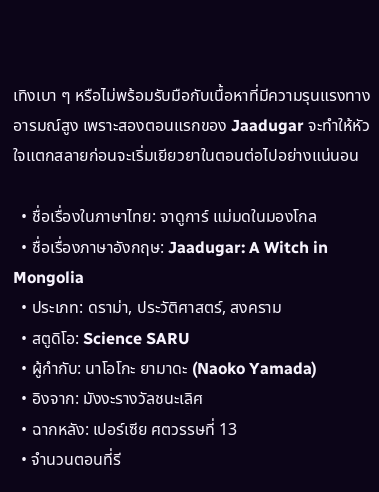เทิงเบา ๆ หรือไม่พร้อมรับมือกับเนื้อหาที่มีความรุนแรงทางอารมณ์สูง เพราะสองตอนแรกของ Jaadugar จะทำให้หัวใจแตกสลายก่อนจะเริ่มเยียวยาในตอนต่อไปอย่างแน่นอน

  • ชื่อเรื่องในภาษาไทย: จาดูการ์ แม่มดในมองโกล
  • ชื่อเรื่องภาษาอังกฤษ: Jaadugar: A Witch in Mongolia
  • ประเภท: ดราม่า, ประวัติศาสตร์, สงคราม
  • สตูดิโอ: Science SARU
  • ผู้กำกับ: นาโอโกะ ยามาดะ (Naoko Yamada)
  • อิงจาก: มังงะรางวัลชนะเลิศ
  • ฉากหลัง: เปอร์เซีย ศตวรรษที่ 13
  • จำนวนตอนที่รี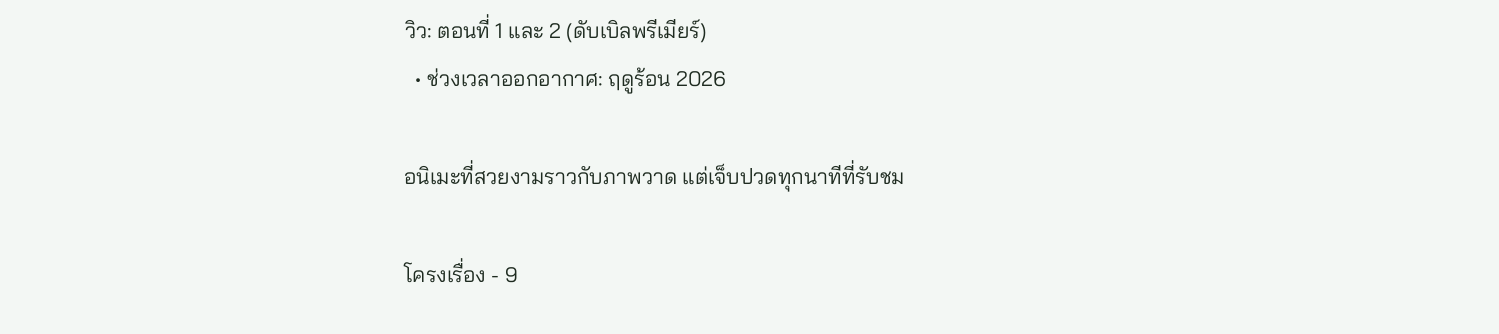วิว: ตอนที่ 1 และ 2 (ดับเบิลพรีเมียร์)
  • ช่วงเวลาออกอากาศ: ฤดูร้อน 2026

อนิเมะที่สวยงามราวกับภาพวาด แต่เจ็บปวดทุกนาทีที่รับชม

โครงเรื่อง - 9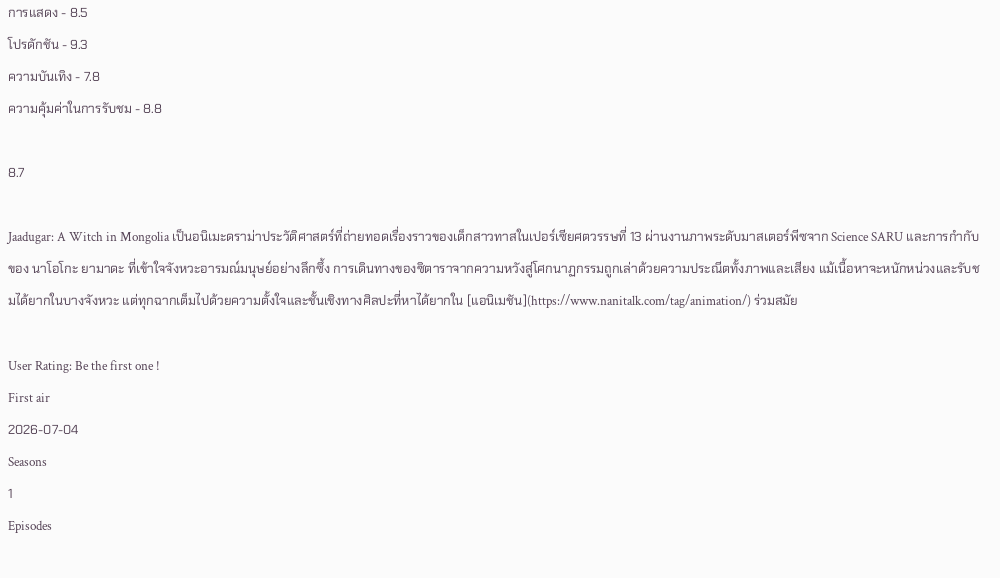การแสดง - 8.5
โปรดักชัน - 9.3
ความบันเทิง - 7.8
ความคุ้มค่าในการรับชม - 8.8

8.7

Jaadugar: A Witch in Mongolia เป็นอนิเมะดราม่าประวัติศาสตร์ที่ถ่ายทอดเรื่องราวของเด็กสาวทาสในเปอร์เซียศตวรรษที่ 13 ผ่านงานภาพระดับมาสเตอร์พีซจาก Science SARU และการกำกับของ นาโอโกะ ยามาดะ ที่เข้าใจจังหวะอารมณ์มนุษย์อย่างลึกซึ้ง การเดินทางของซิตาราจากความหวังสู่โศกนาฏกรรมถูกเล่าด้วยความประณีตทั้งภาพและเสียง แม้เนื้อหาจะหนักหน่วงและรับชมได้ยากในบางจังหวะ แต่ทุกฉากเต็มไปด้วยความตั้งใจและชั้นเชิงทางศิลปะที่หาได้ยากใน [แอนิเมชัน](https://www.nanitalk.com/tag/animation/) ร่วมสมัย

User Rating: Be the first one !
First air
2026-07-04
Seasons
1
Episodes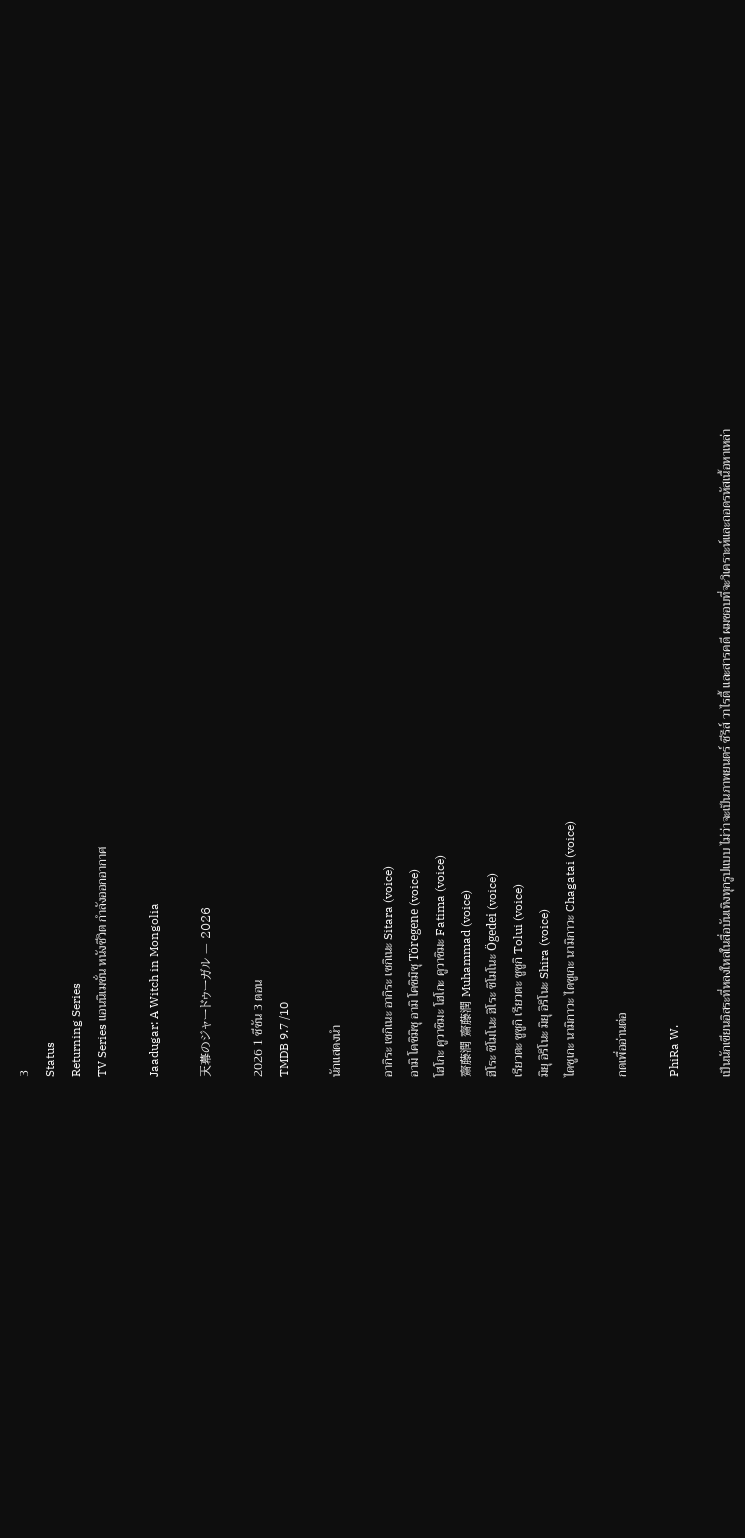3
Status
Returning Series
TV Series แอนนิเมชั่น หนังชีวิต กำลังออกอากาศ

Jaadugar: A Witch in Mongolia

天幕のジャードゥーガル — 2026

2026 1 ซีซัน 3 ตอน
TMDB 9.7 /10

นักแสดงนำ

อากิระ เซกิเนะ อากิระ เซกิเนะ Sitara (voice)
อามิ โคชิมิซุ อามิ โคชิมิซุ Töregene (voice)
โฮโกะ คูวาชิมะ โฮโกะ คูวาชิมะ Fatima (voice)
齋藤潤 齋藤潤 Muhammad (voice)
ฮิโระ ชิโมโนะ ฮิโระ ชิโมโนะ Ögedei (voice)
เรียวตะ ซูซูกิ เรียวตะ ซูซูกิ Tolui (voice)
มิยุ อิริโนะ มิยุ อิริโนะ Shira (voice)
ไดซูเกะ นามิกาวะ ไดซูเกะ นามิกาวะ Chagatai (voice)

กดเพื่ออ่านต่อ

PhiRa W.

เป็นนักเขียนอิสระที่หลงใหลในสื่อบันเทิงทุกรูปแบบ ไม่ว่าจะเป็นภาพยนตร์ ซีรีส์ วาไรตี้ และสารคดี ผมชอบที่จะวิเคราะห์และถอดรหัสเนื้อหาเหล่า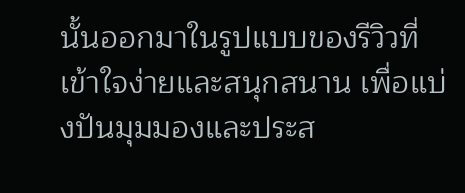นั้นออกมาในรูปแบบของรีวิวที่เข้าใจง่ายและสนุกสนาน เพื่อแบ่งปันมุมมองและประส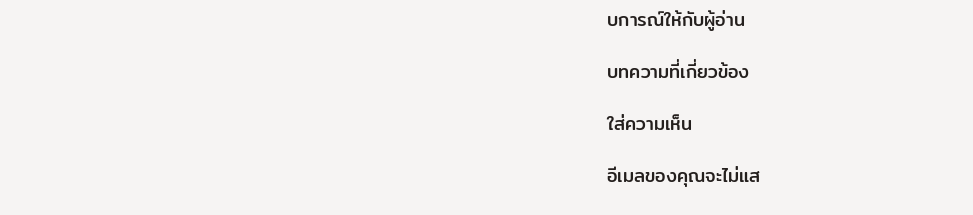บการณ์ให้กับผู้อ่าน

บทความที่เกี่ยวข้อง

ใส่ความเห็น

อีเมลของคุณจะไม่แส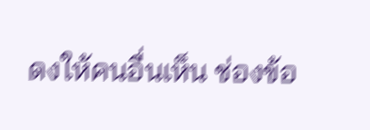ดงให้คนอื่นเห็น ช่องข้อ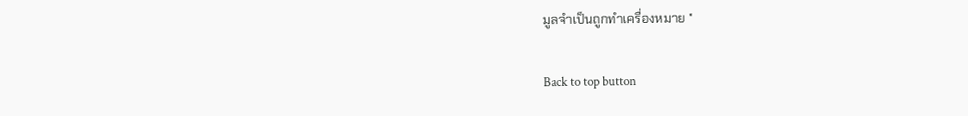มูลจำเป็นถูกทำเครื่องหมาย *

Back to top button